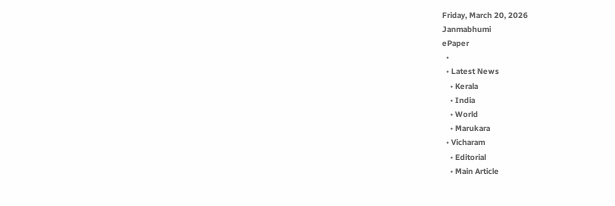Friday, March 20, 2026
Janmabhumi
ePaper
  •
  • Latest News
    • Kerala
    • India
    • World
    • Marukara
  • Vicharam
    • Editorial
    • Main Article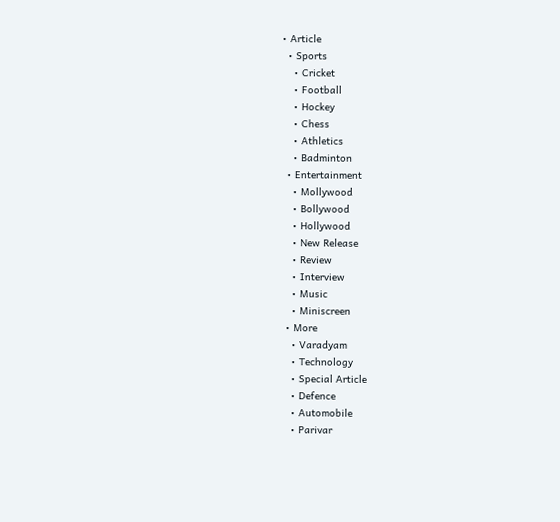• Article
  • Sports
    • Cricket
    • Football
    • Hockey
    • Chess
    • Athletics
    • Badminton
  • Entertainment
    • Mollywood
    • Bollywood
    • Hollywood
    • New Release
    • Review
    • Interview
    • Music
    • Miniscreen
  • More
    • Varadyam
    • Technology
    • Special Article
    • Defence
    • Automobile
    • Parivar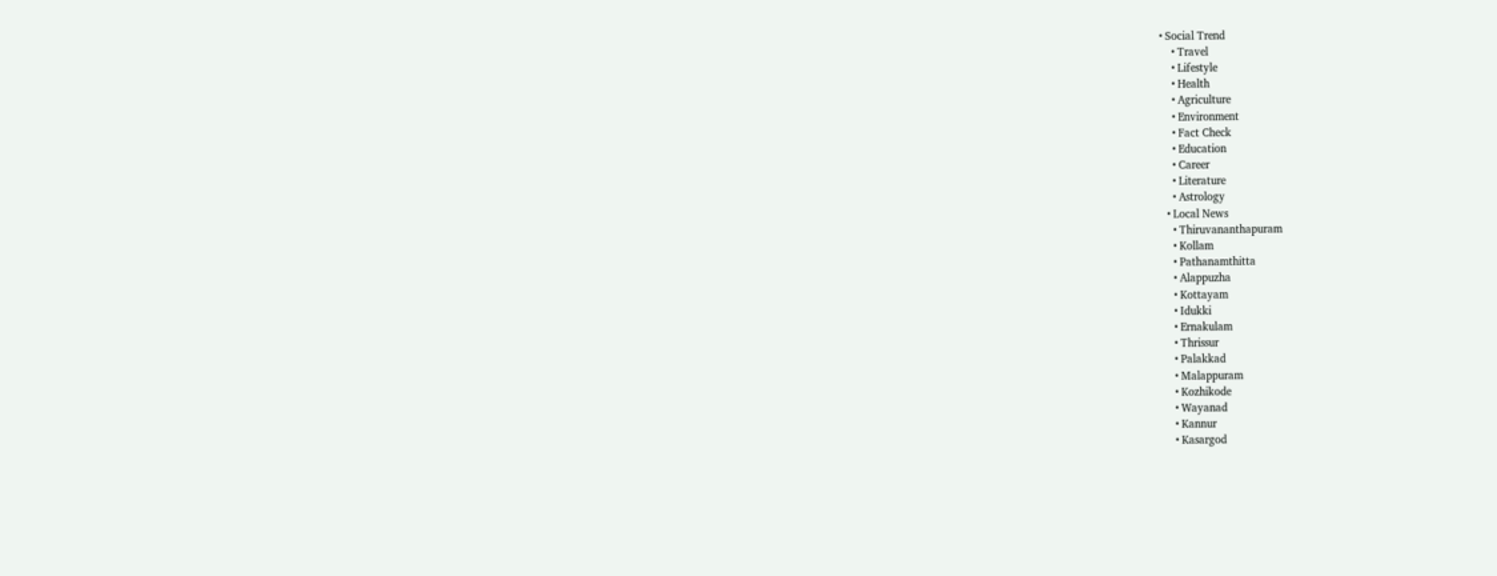• Social Trend
    • Travel
    • Lifestyle
    • Health
    • Agriculture
    • Environment
    • Fact Check
    • Education
    • Career
    • Literature
    • Astrology
  • Local News
    • Thiruvananthapuram
    • Kollam
    • Pathanamthitta
    • Alappuzha
    • Kottayam
    • Idukki
    • Ernakulam
    • Thrissur
    • Palakkad
    • Malappuram
    • Kozhikode
    • Wayanad
    • Kannur
    • Kasargod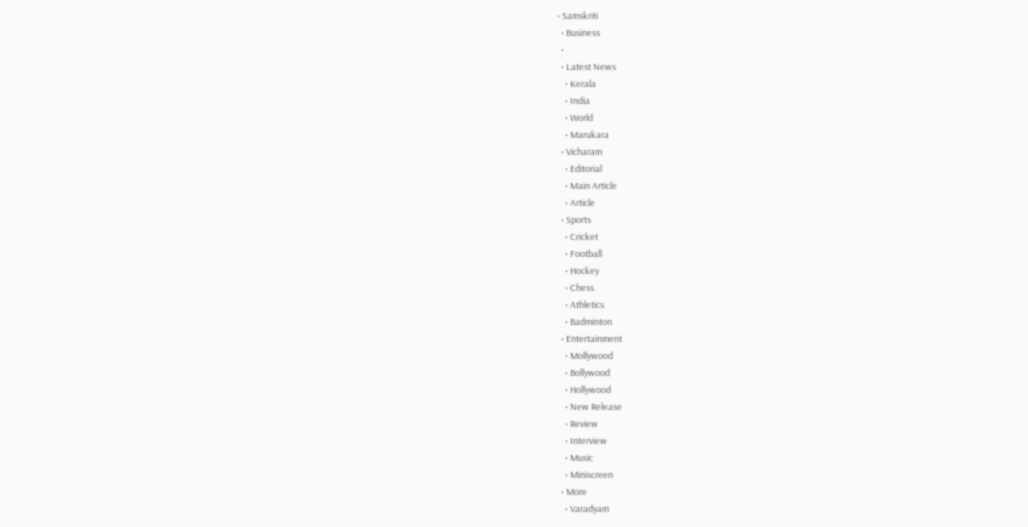• Samskriti
  • Business
  •
  • Latest News
    • Kerala
    • India
    • World
    • Marukara
  • Vicharam
    • Editorial
    • Main Article
    • Article
  • Sports
    • Cricket
    • Football
    • Hockey
    • Chess
    • Athletics
    • Badminton
  • Entertainment
    • Mollywood
    • Bollywood
    • Hollywood
    • New Release
    • Review
    • Interview
    • Music
    • Miniscreen
  • More
    • Varadyam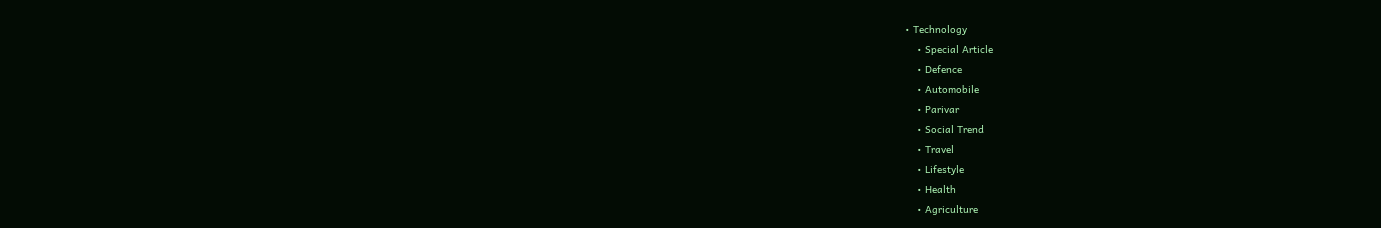• Technology
    • Special Article
    • Defence
    • Automobile
    • Parivar
    • Social Trend
    • Travel
    • Lifestyle
    • Health
    • Agriculture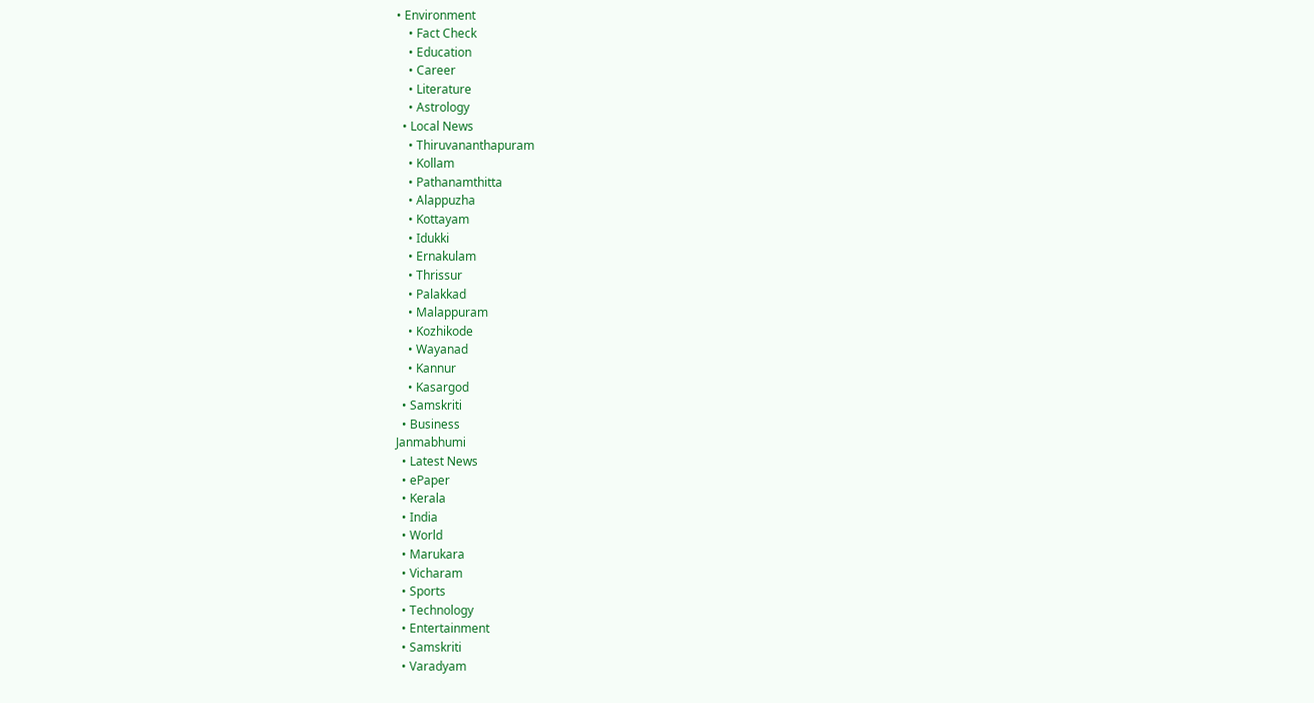• Environment
    • Fact Check
    • Education
    • Career
    • Literature
    • Astrology
  • Local News
    • Thiruvananthapuram
    • Kollam
    • Pathanamthitta
    • Alappuzha
    • Kottayam
    • Idukki
    • Ernakulam
    • Thrissur
    • Palakkad
    • Malappuram
    • Kozhikode
    • Wayanad
    • Kannur
    • Kasargod
  • Samskriti
  • Business
Janmabhumi
  • Latest News
  • ePaper
  • Kerala
  • India
  • World
  • Marukara
  • Vicharam
  • Sports
  • Technology
  • Entertainment
  • Samskriti
  • Varadyam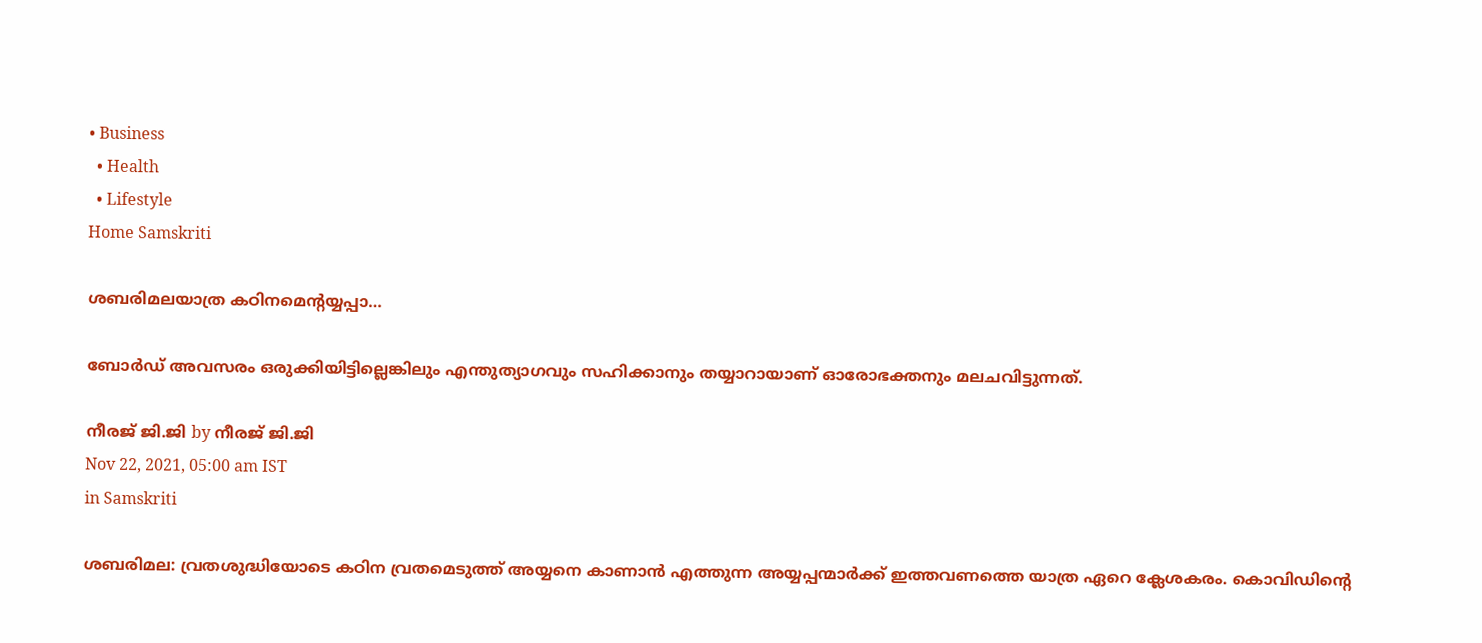• Business
  • Health
  • Lifestyle
Home Samskriti

ശബരിമലയാത്ര കഠിനമെന്റയ്യപ്പാ…

ബോര്‍ഡ് അവസരം ഒരുക്കിയിട്ടില്ലെങ്കിലും എന്തുത്യാഗവും സഹിക്കാനും തയ്യാറായാണ് ഓരോഭക്തനും മലചവിട്ടുന്നത്.

നീരജ് ജി.ജി by നീരജ് ജി.ജി
Nov 22, 2021, 05:00 am IST
in Samskriti

ശബരിമല: വ്രതശുദ്ധിയോടെ കഠിന വ്രതമെടുത്ത് അയ്യനെ കാണാന്‍ എത്തുന്ന അയ്യപ്പന്മാര്‍ക്ക് ഇത്തവണത്തെ യാത്ര ഏറെ ക്ലേശകരം. കൊവിഡിന്റെ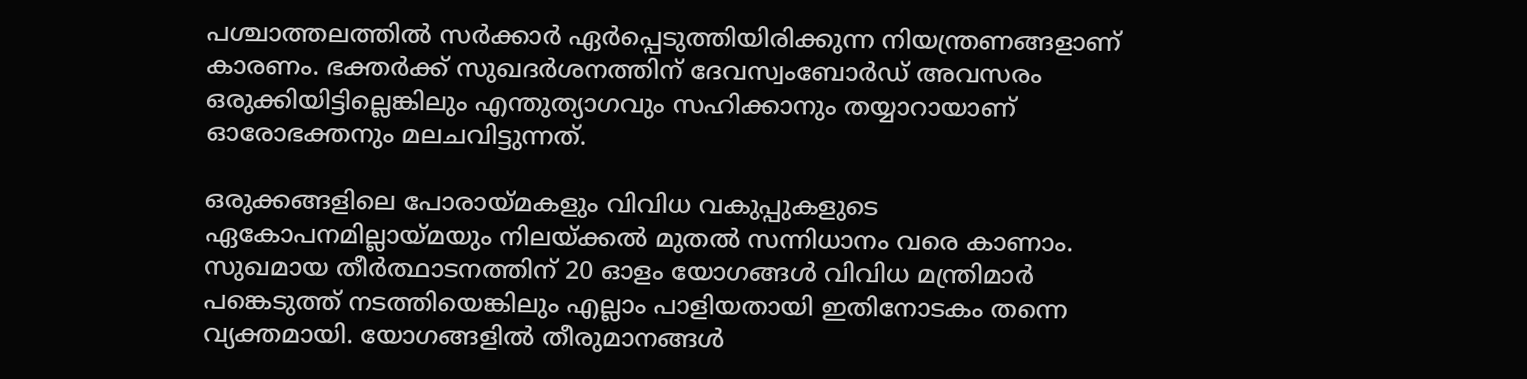പശ്ചാത്തലത്തില്‍ സര്‍ക്കാര്‍ ഏര്‍പ്പെടുത്തിയിരിക്കുന്ന നിയന്ത്രണങ്ങളാണ് കാരണം. ഭക്തര്‍ക്ക് സുഖദര്‍ശനത്തിന് ദേവസ്വംബോര്‍ഡ് അവസരം ഒരുക്കിയിട്ടില്ലെങ്കിലും എന്തുത്യാഗവും സഹിക്കാനും തയ്യാറായാണ് ഓരോഭക്തനും മലചവിട്ടുന്നത്.

ഒരുക്കങ്ങളിലെ പോരായ്‌മകളും വിവിധ വകുപ്പുകളുടെ ഏകോപനമില്ലായ്‌മയും നിലയ്‌ക്കല്‍ മുതല്‍ സന്നിധാനം വരെ കാണാം. സുഖമായ തീര്‍ത്ഥാടനത്തിന് 20 ഓളം യോഗങ്ങള്‍ വിവിധ മന്ത്രിമാര്‍ പങ്കെടുത്ത് നടത്തിയെങ്കിലും എല്ലാം പാളിയതായി ഇതിനോടകം തന്നെ വ്യക്തമായി. യോഗങ്ങളില്‍ തീരുമാനങ്ങള്‍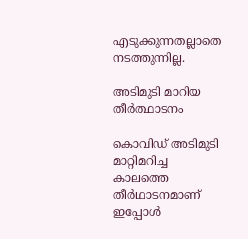എടുക്കുന്നതല്ലാതെ നടത്തുന്നില്ല.

അടിമുടി മാറിയ  തീര്‍ത്ഥാടനം

കൊവിഡ് അടിമുടി മാറ്റിമറിച്ച കാലത്തെ തീര്‍ഥാടനമാണ് ഇപ്പോള്‍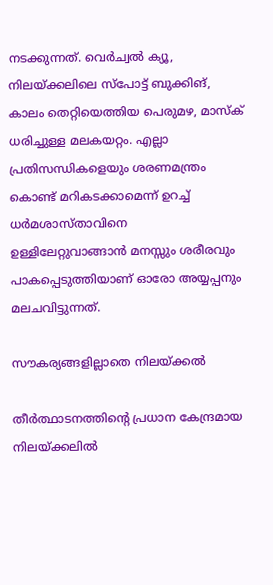നടക്കുന്നത്. വെര്‍ച്വല്‍ ക്യൂ, നിലയ്‌ക്കലിലെ സ്‌പോട്ട് ബുക്കിങ്, കാലം തെറ്റിയെത്തിയ പെരുമഴ, മാസ്‌ക് ധരിച്ചുള്ള മലകയറ്റം. എല്ലാ പ്രതിസന്ധികളെയും ശരണമന്ത്രം കൊണ്ട് മറികടക്കാമെന്ന് ഉറച്ച് ധര്‍മശാസ്താവിനെ ഉള്ളിലേറ്റുവാങ്ങാന്‍ മനസ്സും ശരീരവും പാകപ്പെടുത്തിയാണ് ഓരോ അയ്യപ്പനും മലചവിട്ടുന്നത്.

സൗകര്യങ്ങളില്ലാതെ നിലയ്‌ക്കല്‍

തീര്‍ത്ഥാടനത്തിന്റെ പ്രധാന കേന്ദ്രമായ നിലയ്‌ക്കലില്‍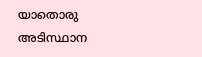യാതൊരു അടിസ്ഥാന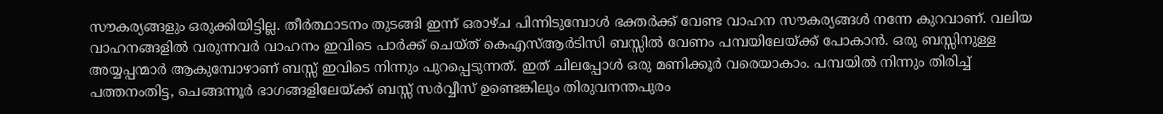സൗകര്യങ്ങളും ഒരുക്കിയിട്ടില്ല. തീര്‍ത്ഥാടനം തുടങ്ങി ഇന്ന് ഒരാഴ്ച പിന്നിടുമ്പോള്‍ ഭക്തര്‍ക്ക് വേണ്ട വാഹന സൗകര്യങ്ങള്‍ നന്നേ കുറവാണ്. വലിയ വാഹനങ്ങളില്‍ വരുന്നവര്‍ വാഹനം ഇവിടെ പാര്‍ക്ക് ചെയ്ത് കെഎസ്ആര്‍ടിസി ബസ്സില്‍ വേണം പമ്പയിലേയ്‌ക്ക് പോകാന്‍. ഒരു ബസ്സിനുള്ള അയ്യപ്പന്മാര്‍ ആകുമ്പോഴാണ് ബസ്സ് ഇവിടെ നിന്നും പുറപ്പെടുന്നത്. ഇത് ചിലപ്പോള്‍ ഒരു മണിക്കൂര്‍ വരെയാകാം. പമ്പയില്‍ നിന്നും തിരിച്ച് പത്തനംതിട്ട, ചെങ്ങന്നൂര്‍ ഭാഗങ്ങളിലേയ്‌ക്ക് ബസ്സ് സര്‍വ്വീസ് ഉണ്ടെങ്കിലും തിരുവനന്തപുരം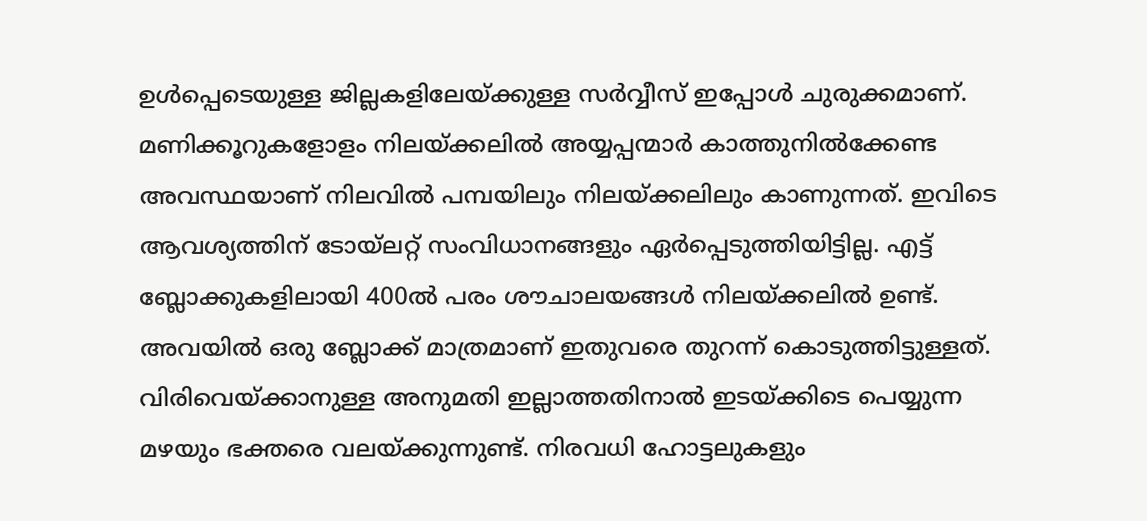ഉള്‍പ്പെടെയുള്ള ജില്ലകളിലേയ്‌ക്കുള്ള സര്‍വ്വീസ് ഇപ്പോള്‍ ചുരുക്കമാണ്. മണിക്കൂറുകളോളം നിലയ്‌ക്കലില്‍ അയ്യപ്പന്മാര്‍ കാത്തുനില്‍ക്കേണ്ട അവസ്ഥയാണ് നിലവില്‍ പമ്പയിലും നിലയ്‌ക്കലിലും കാണുന്നത്. ഇവിടെ ആവശ്യത്തിന് ടോയ്‌ലറ്റ് സംവിധാനങ്ങളും ഏര്‍പ്പെടുത്തിയിട്ടില്ല. എട്ട് ബ്ലോക്കുകളിലായി 400ല്‍ പരം ശൗചാലയങ്ങള്‍ നിലയ്‌ക്കലില്‍ ഉണ്ട്. അവയില്‍ ഒരു ബ്ലോക്ക് മാത്രമാണ് ഇതുവരെ തുറന്ന് കൊടുത്തിട്ടുള്ളത്. വിരിവെയ്‌ക്കാനുള്ള അനുമതി ഇല്ലാത്തതിനാല്‍ ഇടയ്‌ക്കിടെ പെയ്യുന്ന മഴയും ഭക്തരെ വലയ്‌ക്കുന്നുണ്ട്. നിരവധി ഹോട്ടലുകളും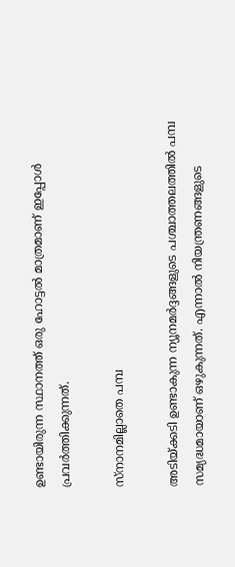ഉണ്ടായിരുന്ന സ്ഥാനത്ത് ഒരു ഹോട്ടല്‍ മാത്രമാണ് ഇപ്പോള്‍ പ്രവര്‍ത്തിക്കുന്നത്.

സ്‌നാനമില്ലാതെ പമ്പ

അടിയ്‌ക്കടി ഉണ്ടാകുന്ന ന്യൂനമര്‍ദ്ദങ്ങളുടെ പശ്ചാത്തലത്തില്‍ പമ്പ സമ്യദ്ധമായാണ് ഒഴുകുന്നത്. എന്നാല്‍ നിയന്ത്രണങ്ങളുടെ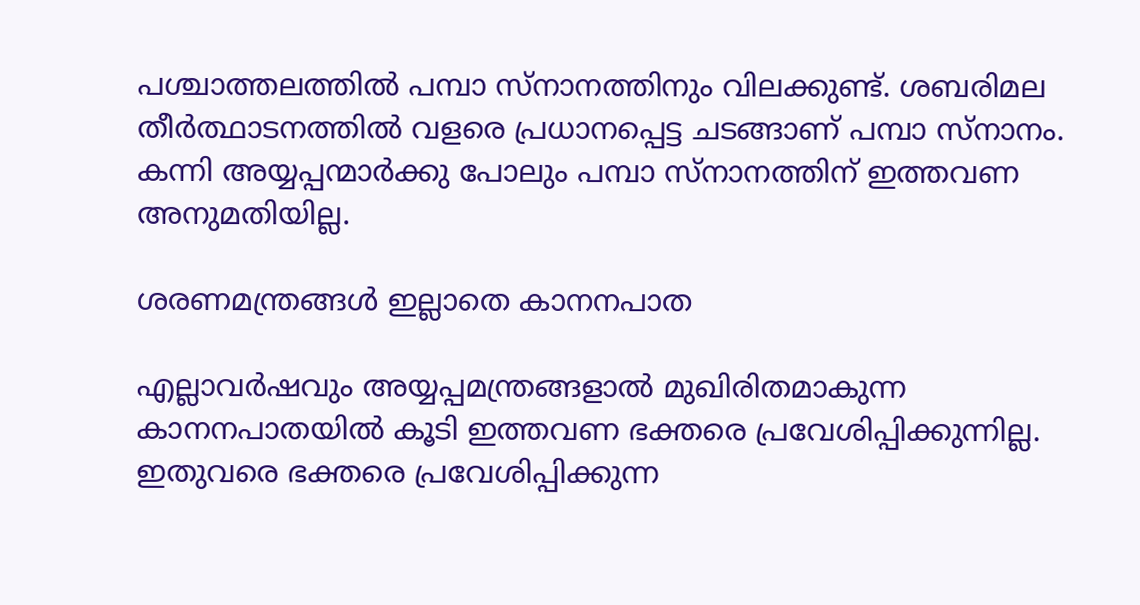പശ്ചാത്തലത്തില്‍ പമ്പാ സ്‌നാനത്തിനും വിലക്കുണ്ട്. ശബരിമല തീര്‍ത്ഥാടനത്തില്‍ വളരെ പ്രധാനപ്പെട്ട ചടങ്ങാണ് പമ്പാ സ്‌നാനം. കന്നി അയ്യപ്പന്മാര്‍ക്കു പോലും പമ്പാ സ്‌നാനത്തിന് ഇത്തവണ അനുമതിയില്ല.

ശരണമന്ത്രങ്ങള്‍ ഇല്ലാതെ കാനനപാത

എല്ലാവര്‍ഷവും അയ്യപ്പമന്ത്രങ്ങളാല്‍ മുഖിരിതമാകുന്ന കാനനപാതയില്‍ കൂടി ഇത്തവണ ഭക്തരെ പ്രവേശിപ്പിക്കുന്നില്ല. ഇതുവരെ ഭക്തരെ പ്രവേശിപ്പിക്കുന്ന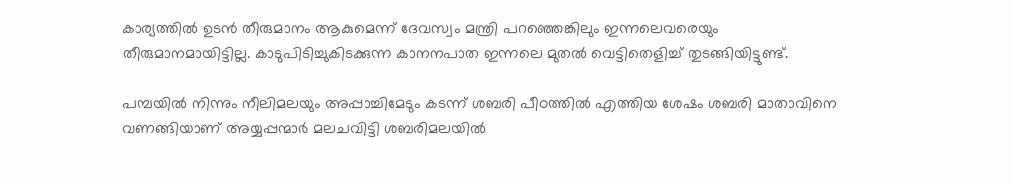കാര്യത്തില്‍ ഉടന്‍ തീരുമാനം ആകുമെന്ന് ദേവസ്വം മന്ത്രി പറഞ്ഞെങ്കിലും ഇന്നലെവരെയും തീരുമാനമായിട്ടില്ല. കാടുപിടിച്ചുകിടക്കുന്ന കാനനപാത ഇന്നലെ മുതല്‍ വെട്ടിതെളിച്ച് തുടങ്ങിയിട്ടുണ്ട്.

പമ്പയില്‍ നിന്നും നീലിമലയും അപ്പാച്ചിമേടും കടന്ന് ശബരി പീഠത്തില്‍ എത്തിയ ശേഷം ശബരി മാതാവിനെ വണങ്ങിയാണ് അയ്യപ്പന്മാര്‍ മലചവിട്ടി ശബരിമലയില്‍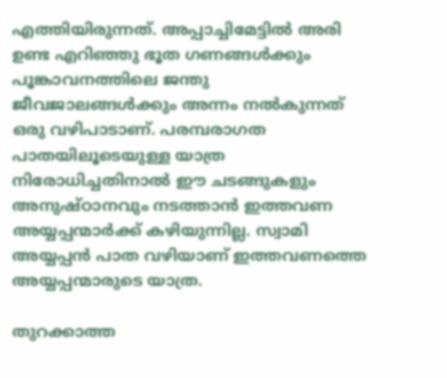എത്തിയിരുന്നത്. അപ്പാച്ചിമേട്ടില്‍ അരി ഉണ്ട എറിഞ്ഞു ഭൂത ഗണങ്ങള്‍ക്കും പൂങ്കാവനത്തിലെ ജന്തു ജീവജാലങ്ങള്‍ക്കും അന്നം നല്‍കുന്നത് ഒരു വഴിപാടാണ്. പരമ്പരാഗത പാതയിലൂടെയുള്ള യാത്ര നിരോധിച്ചതിനാല്‍ ഈ ചടങ്ങുകളും അനുഷ്ഠാനവും നടത്താന്‍ ഇത്തവണ അയ്യപ്പന്മാര്‍ക്ക് കഴിയുന്നില്ല. സ്വാമി അയ്യപ്പന്‍ പാത വഴിയാണ് ഇത്തവണത്തെ അയ്യപ്പന്മാരുടെ യാത്ര.

തുറക്കാത്ത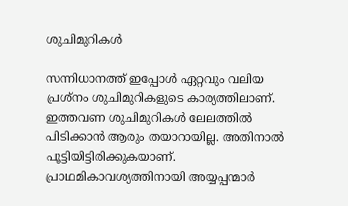ശുചിമുറികള്‍

സന്നിധാനത്ത് ഇപ്പോള്‍ ഏറ്റവും വലിയ പ്രശ്‌നം ശുചിമുറികളുടെ കാര്യത്തിലാണ്. ഇത്തവണ ശുചിമുറികള്‍ ലേലത്തില്‍ പിടിക്കാന്‍ ആരും തയാറായില്ല. അതിനാല്‍  പൂട്ടിയിട്ടിരിക്കുകയാണ്. പ്രാഥമികാവശ്യത്തിനായി അയ്യപ്പന്മാര്‍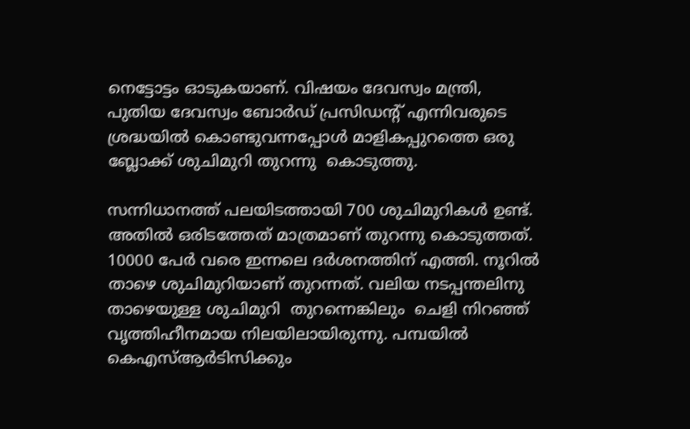നെട്ടോട്ടം ഓടുകയാണ്. വിഷയം ദേവസ്വം മന്ത്രി, പുതിയ ദേവസ്വം ബോര്‍ഡ് പ്രസിഡന്റ് എന്നിവരുടെ ശ്രദ്ധയില്‍ കൊണ്ടുവന്നപ്പോള്‍ മാളികപ്പുറത്തെ ഒരു ബ്ലോക്ക് ശുചിമുറി തുറന്നു  കൊടുത്തു.

സന്നിധാനത്ത് പലയിടത്തായി 700 ശുചിമുറികള്‍ ഉണ്ട്. അതില്‍ ഒരിടത്തേത് മാത്രമാണ് തുറന്നു കൊടുത്തത്. 10000 പേര്‍ വരെ ഇന്നലെ ദര്‍ശനത്തിന് എത്തി. നൂറില്‍ താഴെ ശുചിമുറിയാണ് തുറന്നത്. വലിയ നടപ്പന്തലിനു താഴെയുള്ള ശുചിമുറി  തുറന്നെങ്കിലും  ചെളി നിറഞ്ഞ് വൃത്തിഹീനമായ നിലയിലായിരുന്നു. പമ്പയില്‍ കെഎസ്ആര്‍ടിസിക്കും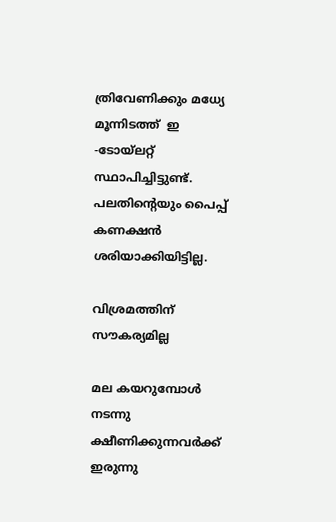ത്രിവേണിക്കും മധ്യേ മൂന്നിടത്ത്  ഇ -ടോയ്‌ലറ്റ് സ്ഥാപിച്ചിട്ടുണ്ട്. പലതിന്റെയും പൈപ്പ് കണക്ഷന്‍ ശരിയാക്കിയിട്ടില്ല.

വിശ്രമത്തിന് സൗകര്യമില്ല

മല കയറുമ്പോള്‍ നടന്നു ക്ഷീണിക്കുന്നവര്‍ക്ക് ഇരുന്നു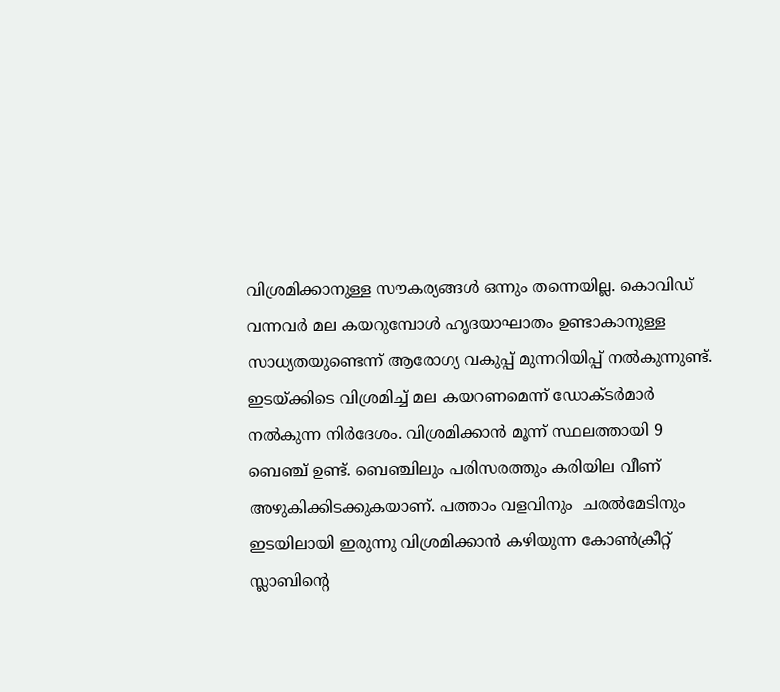വിശ്രമിക്കാനുള്ള സൗകര്യങ്ങള്‍ ഒന്നും തന്നെയില്ല. കൊവിഡ് വന്നവര്‍ മല കയറുമ്പോള്‍ ഹൃദയാഘാതം ഉണ്ടാകാനുള്ള സാധ്യതയുണ്ടെന്ന് ആരോഗ്യ വകുപ്പ് മുന്നറിയിപ്പ് നല്‍കുന്നുണ്ട്. ഇടയ്‌ക്കിടെ വിശ്രമിച്ച് മല കയറണമെന്ന് ഡോക്ടര്‍മാര്‍ നല്‍കുന്ന നിര്‍ദേശം. വിശ്രമിക്കാന്‍ മൂന്ന് സ്ഥലത്തായി 9 ബെഞ്ച് ഉണ്ട്. ബെഞ്ചിലും പരിസരത്തും കരിയില വീണ് അഴുകിക്കിടക്കുകയാണ്. പത്താം വളവിനും  ചരല്‍മേടിനും ഇടയിലായി ഇരുന്നു വിശ്രമിക്കാന്‍ കഴിയുന്ന കോണ്‍ക്രീറ്റ് സ്ലാബിന്റെ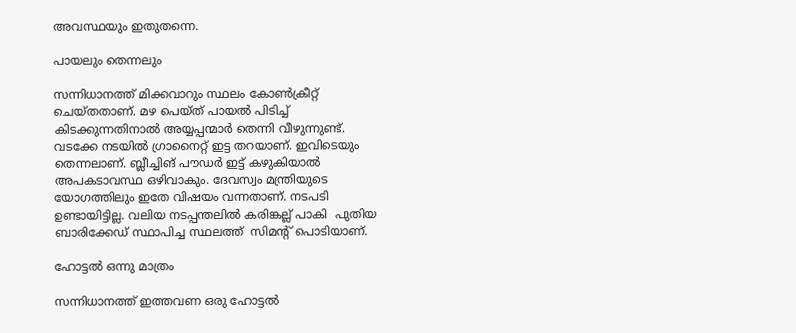അവസ്ഥയും ഇതുതന്നെ.

പായലും തെന്നലും

സന്നിധാനത്ത് മിക്കവാറും സ്ഥലം കോണ്‍ക്രീറ്റ് ചെയ്തതാണ്. മഴ പെയ്ത് പായല്‍ പിടിച്ച് കിടക്കുന്നതിനാല്‍ അയ്യപ്പന്മാര്‍ തെന്നി വീഴുന്നുണ്ട്. വടക്കേ നടയില്‍ ഗ്രാനൈറ്റ് ഇട്ട തറയാണ്. ഇവിടെയും തെന്നലാണ്. ബ്ലീച്ചിങ് പൗഡര്‍ ഇട്ട് കഴുകിയാല്‍ അപകടാവസ്ഥ ഒഴിവാകും. ദേവസ്വം മന്ത്രിയുടെ യോഗത്തിലും ഇതേ വിഷയം വന്നതാണ്. നടപടി ഉണ്ടായിട്ടില്ല. വലിയ നടപ്പന്തലില്‍ കരിങ്കല്ല് പാകി  പുതിയ ബാരിക്കേഡ് സ്ഥാപിച്ച സ്ഥലത്ത്  സിമന്റ് പൊടിയാണ്.

ഹോട്ടല്‍ ഒന്നു മാത്രം

സന്നിധാനത്ത് ഇത്തവണ ഒരു ഹോട്ടല്‍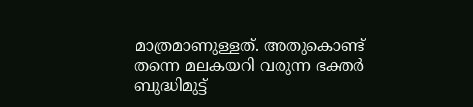മാത്രമാണുള്ളത്. അതുകൊണ്ട് തന്നെ മലകയറി വരുന്ന ഭക്തര്‍ ബുദ്ധിമുട്ട്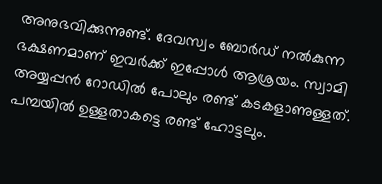അനുഭവിക്കുന്നുണ്ട്. ദേവസ്വം ബോര്‍ഡ് നല്‍കുന്ന ഭക്ഷണമാണ് ഇവര്‍ക്ക് ഇപ്പോള്‍ ആശ്രയം. സ്വാമി അയ്യപ്പന്‍ റോഡില്‍ പോലും രണ്ട് കടകളാണുള്ളത്. പമ്പയില്‍ ഉള്ളതാകട്ടെ രണ്ട് ഹോട്ടലും.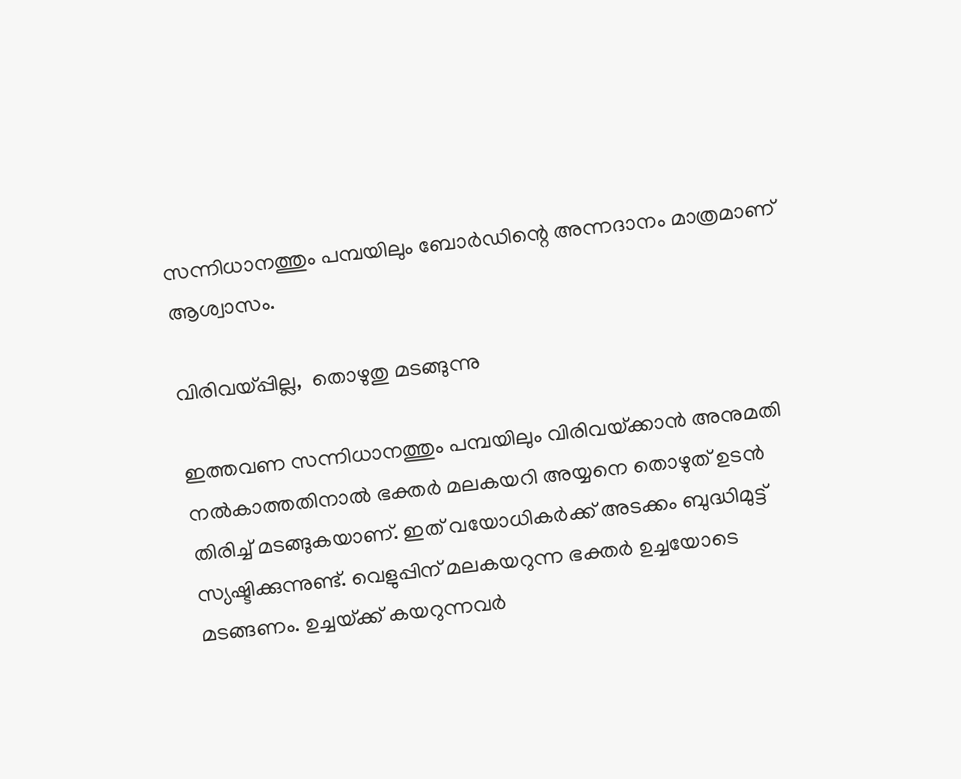സന്നിധാനത്തും പമ്പയിലും ബോര്‍ഡിന്റെ അന്നദാനം മാത്രമാണ്  ആശ്വാസം.

വിരിവയ്‌പ്പില്ല,  തൊഴുതു മടങ്ങുന്നു

ഇത്തവണ സന്നിധാനത്തും പമ്പയിലും വിരിവയ്‌ക്കാന്‍ അനുമതി നല്‍കാത്തതിനാല്‍ ഭക്തര്‍ മലകയറി അയ്യനെ തൊഴുത് ഉടന്‍ തിരിച്ച് മടങ്ങുകയാണ്. ഇത് വയോധികര്‍ക്ക് അടക്കം ബുദ്ധിമുട്ട് സ്യഷ്ടിക്കുന്നുണ്ട്. വെളുപ്പിന് മലകയറുന്ന ഭക്തര്‍ ഉച്ചയോടെ മടങ്ങണം. ഉച്ചയ്‌ക്ക് കയറുന്നവര്‍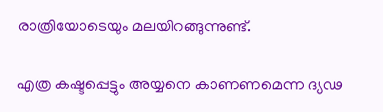രാത്രിയോടെയും മലയിറങ്ങുന്നുണ്ട്.

എത്ര കഷ്ടപ്പെട്ടും അയ്യനെ കാണണമെന്ന ദ്യഢ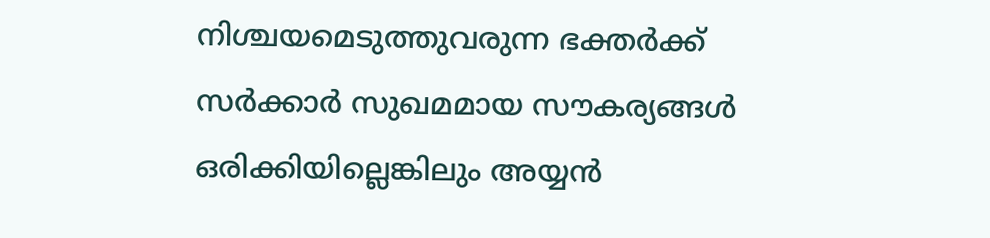നിശ്ചയമെടുത്തുവരുന്ന ഭക്തര്‍ക്ക് സര്‍ക്കാര്‍ സുഖമമായ സൗകര്യങ്ങള്‍ ഒരിക്കിയില്ലെങ്കിലും അയ്യന്‍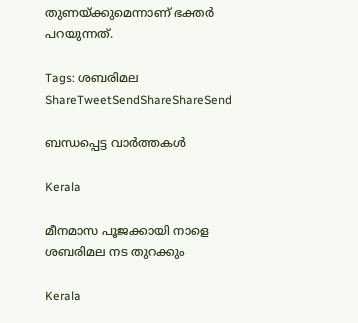തുണയ്‌ക്കുമെന്നാണ് ഭക്തര്‍ പറയുന്നത്.

Tags: ശബരിമല
ShareTweetSendShareShareSend

ബന്ധപ്പെട്ട വാര്‍ത്തകള്‍

Kerala

മീനമാസ പൂജക്കായി നാളെ ശബരിമല നട തുറക്കും

Kerala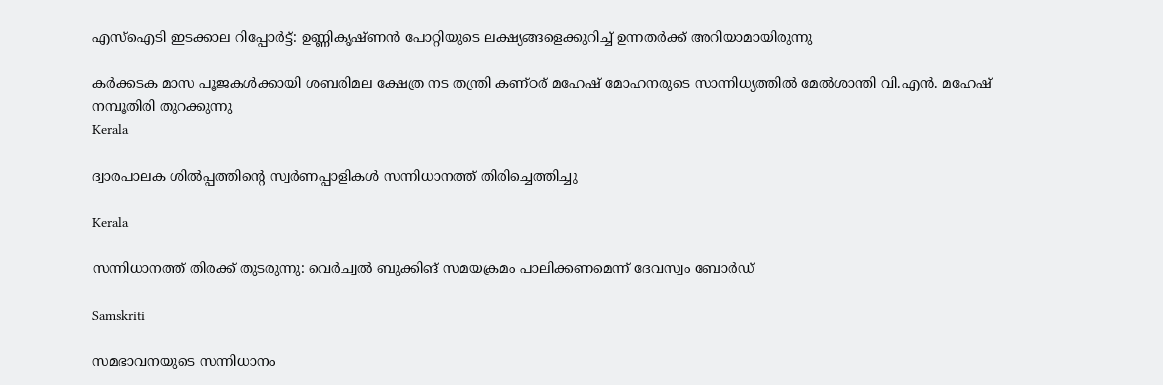എസ്‌ഐടി ഇടക്കാല റിപ്പോര്‍ട്ട്: ഉണ്ണികൃഷ്ണന്‍ പോറ്റിയുടെ ലക്ഷ്യങ്ങളെക്കുറിച്ച് ഉന്നതര്‍ക്ക് അറിയാമായിരുന്നു

കര്‍ക്കടക മാസ പൂജകള്‍ക്കായി ശബരിമല ക്ഷേത്ര നട തന്ത്രി കണ്ഠര് മഹേഷ് മോഹനരുടെ സാന്നിധ്യത്തില്‍ മേല്‍ശാന്തി വി.എന്‍. മഹേഷ് നമ്പൂതിരി തുറക്കുന്നു
Kerala

ദ്വാരപാലക ശില്‍പ്പത്തിന്റെ സ്വര്‍ണപ്പാളികള്‍ സന്നിധാനത്ത് തിരിച്ചെത്തിച്ചു

Kerala

സന്നിധാനത്ത് തിരക്ക് തുടരുന്നു: വെര്‍ച്വല്‍ ബുക്കിങ് സമയക്രമം പാലിക്കണമെന്ന് ദേവസ്വം ബോര്‍ഡ്

Samskriti

സമഭാവനയുടെ സന്നിധാനം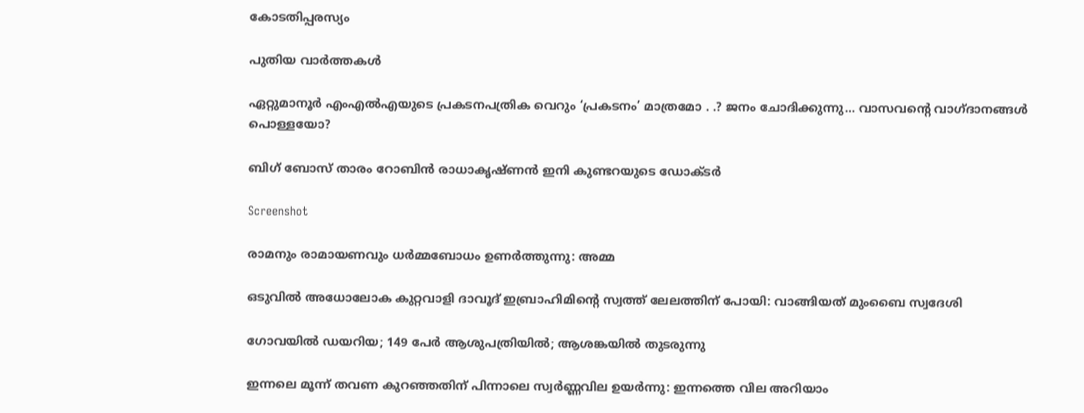കോടതിപ്പരസ്യം

പുതിയ വാര്‍ത്തകള്‍

ഏറ്റുമാനൂര്‍ എംഎല്‍എയുടെ പ്രകടനപത്രിക വെറും ‘പ്രകടനം’ മാത്രമോ . .? ജനം ചോദിക്കുന്നു… വാസവന്റെ വാഗ്ദാനങ്ങള്‍ പൊള്ളയോ?

ബിഗ് ബോസ് താരം റോബിന്‍ രാധാകൃഷ്ണൻ ഇനി കുണ്ടറയുടെ ഡോക്ടര്‍

Screenshot

രാമനും രാമായണവും ധർമ്മബോധം ഉണർത്തുന്നു: അമ്മ

ഒടുവിൽ അധോലോക കുറ്റവാളി ദാവൂദ് ഇബ്രാഹിമിന്റെ സ്വത്ത് ലേലത്തിന് പോയി: വാങ്ങിയത് മുംബൈ സ്വദേശി

ഗോവയിൽ ഡയറിയ; 149 പേർ ആശുപത്രിയിൽ; ആശങ്കയിൽ തുടരുന്നു

ഇന്നലെ മൂന്ന് തവണ കുറഞ്ഞതിന് പിന്നാലെ സ്വർണ്ണവില ഉയർന്നു: ഇന്നത്തെ വില അറിയാം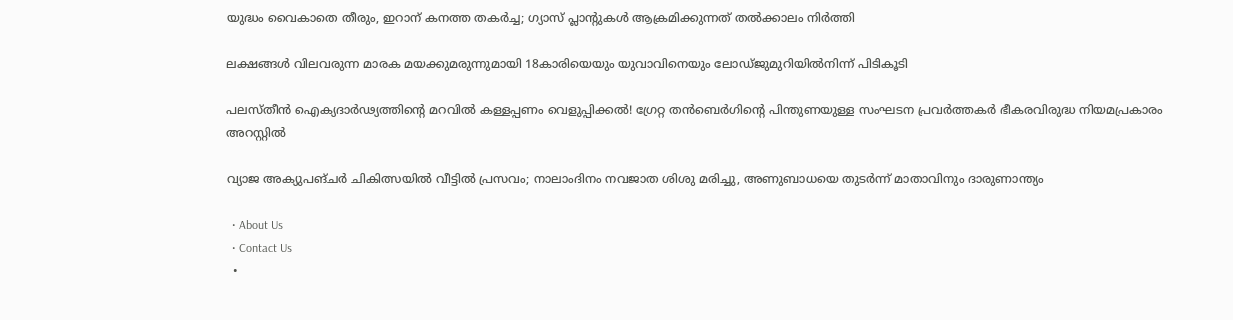യുദ്ധം വൈകാതെ തീരും, ഇറാന് കനത്ത തകർച്ച; ഗ്യാസ് പ്ലാന്റുകൾ ആക്രമിക്കുന്നത് തൽക്കാലം നിർത്തി

ലക്ഷങ്ങൾ വിലവരുന്ന മാരക മയക്കുമരുന്നുമായി 18കാരിയെയും യുവാവിനെയും ലോഡ്ജുമുറിയിൽനിന്ന് പിടികൂടി

പലസ്തീൻ ഐക്യദാർഢ്യത്തിന്റെ മറവിൽ കള്ളപ്പണം വെളുപ്പിക്കൽ! ഗ്രേറ്റ തന്‍ബെര്‍ഗിന്റെ പിന്തുണയുള്ള സംഘടന പ്രവർത്തകർ ഭീകരവിരുദ്ധ നിയമപ്രകാരം അറസ്റ്റിൽ

വ്യാജ അക്യുപങ്ചർ ചികിത്സയിൽ വീട്ടിൽ പ്രസവം; നാലാംദിനം നവജാത ശിശു മരിച്ചു, അണുബാധയെ തുടർന്ന് മാതാവിനും ദാരുണാന്ത്യം

  • About Us
  • Contact Us
  •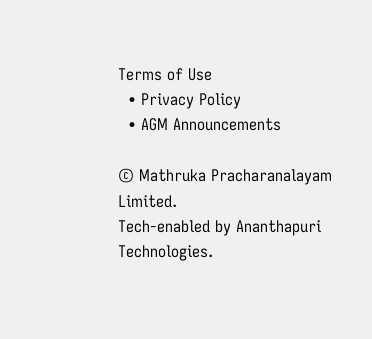Terms of Use
  • Privacy Policy
  • AGM Announcements

© Mathruka Pracharanalayam Limited.
Tech-enabled by Ananthapuri Technologies.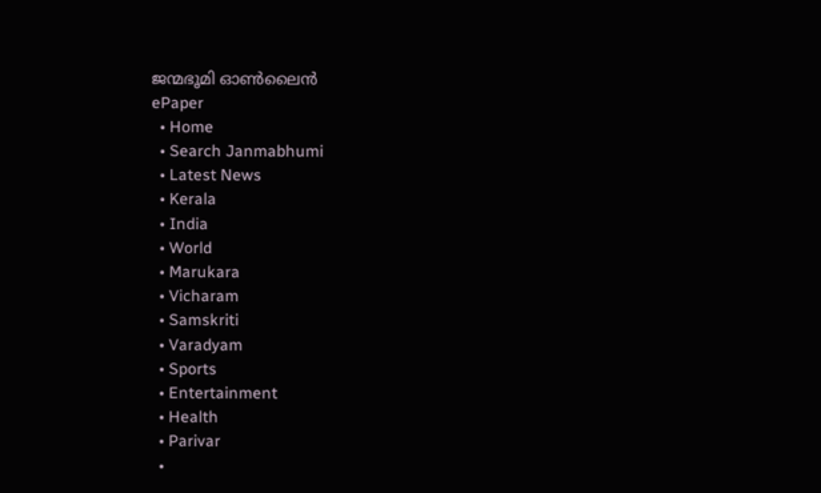ജന്മഭൂമി ഓണ്‍ലൈന്‍
ePaper
  • Home
  • Search Janmabhumi
  • Latest News
  • Kerala
  • India
  • World
  • Marukara
  • Vicharam
  • Samskriti
  • Varadyam
  • Sports
  • Entertainment
  • Health
  • Parivar
  •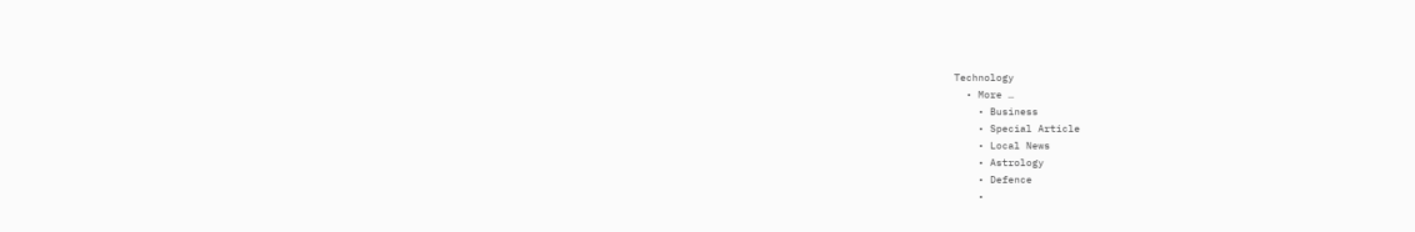Technology
  • More …
    • Business
    • Special Article
    • Local News
    • Astrology
    • Defence
    •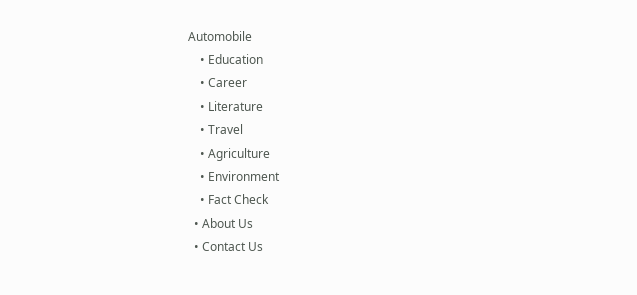Automobile
    • Education
    • Career
    • Literature
    • Travel
    • Agriculture
    • Environment
    • Fact Check
  • About Us
  • Contact Us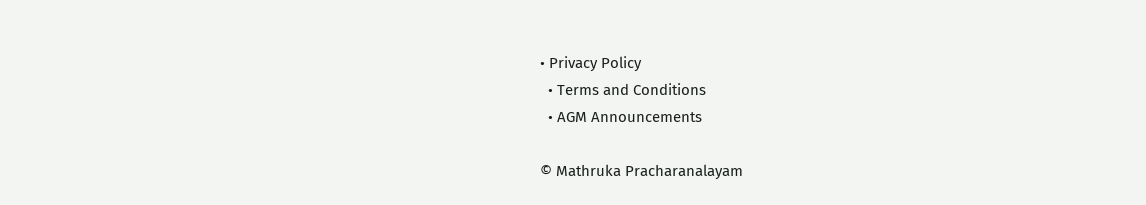• Privacy Policy
  • Terms and Conditions
  • AGM Announcements

© Mathruka Pracharanalayam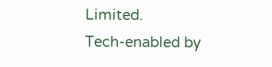Limited.
Tech-enabled by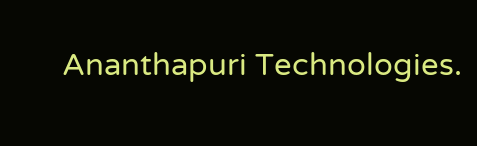Ananthapuri Technologies.